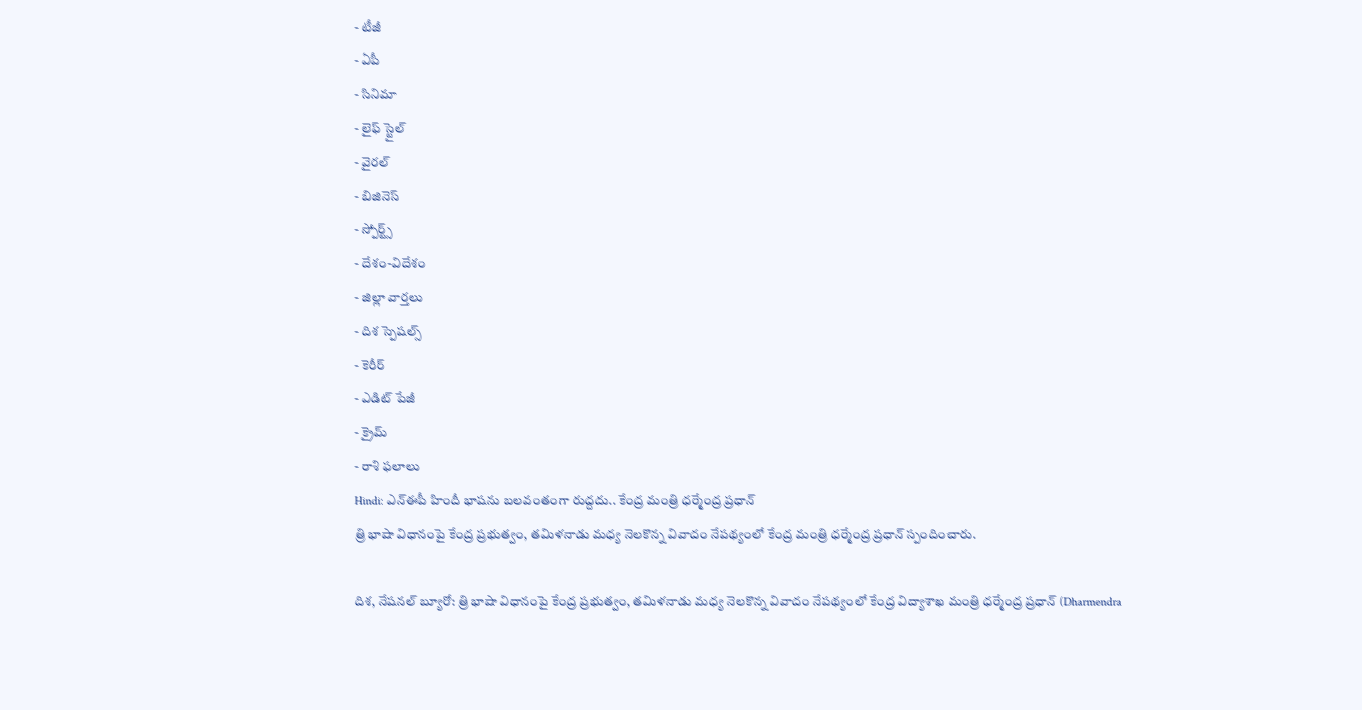- టీజీ
- ఏపీ
- సినిమా
- లైఫ్ స్టైల్
- వైరల్
- బిజినెస్
- స్పోర్ట్స్
- దేశం-విదేశం
- జిల్లా వార్తలు
- దిశ స్పెషల్స్
- కెరీర్
- ఎడిట్ పేజీ
- క్రైమ్
- రాశి ఫలాలు
Hindi: ఎన్ఈపీ హిందీ భాషను బలవంతంగా రుద్దదు.. కేంద్ర మంత్రి ధర్మేంద్ర ప్రధాన్
త్రి భాషా విధానంపై కేంద్ర ప్రభుత్వం, తమిళనాడు మధ్య నెలకొన్న వివాదం నేపథ్యంలో కేంద్ర మంత్రి ధర్మేంద్ర ప్రధాన్ స్పందించారు.

దిశ, నేషనల్ బ్యూరో: త్రి భాషా విధానంపై కేంద్ర ప్రభుత్వం, తమిళనాడు మధ్య నెలకొన్న వివాదం నేపథ్యంలో కేంద్ర విద్యాశాఖ మంత్రి ధర్మేంద్ర ప్రధాన్ (Dharmendra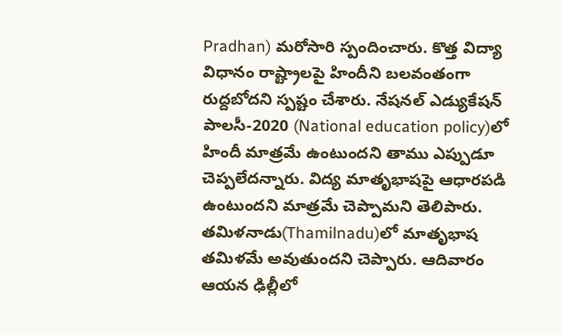Pradhan) మరోసారి స్పందించారు. కొత్త విద్యా విధానం రాష్ట్రాలపై హిందీని బలవంతంగా రుద్దబోదని స్పష్టం చేశారు. నేషనల్ ఎడ్యుకేషన్ పాలసీ-2020 (National education policy)లో హిందీ మాత్రమే ఉంటుందని తాము ఎప్పుడూ చెప్పలేదన్నారు. విద్య మాతృభాషపై ఆధారపడి ఉంటుందని మాత్రమే చెప్పామని తెలిపారు. తమిళనాడు(Thamilnadu)లో మాతృభాష తమిళమే అవుతుందని చెప్పారు. ఆదివారం ఆయన ఢిల్లీలో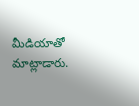మీడియాతో మాట్లాడారు.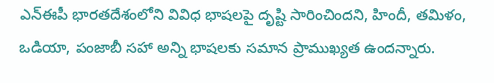ఎన్ఈపీ భారతదేశంలోని వివిధ భాషలపై దృష్టి సారించిందని, హిందీ, తమిళం, ఒడియా, పంజాబీ సహా అన్ని భాషలకు సమాన ప్రాముఖ్యత ఉందన్నారు.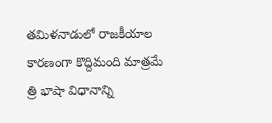తమిళనాడులో రాజకీయాల కారణంగా కొద్దిమంది మాత్రమే త్రి భాషా విధానాన్ని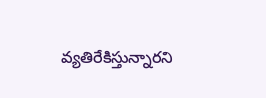వ్యతిరేకిస్తున్నారని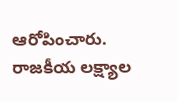ఆరోపించారు. రాజకీయ లక్ష్యాల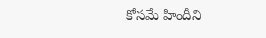కోసమే హిందీని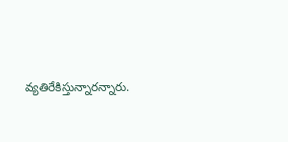వ్యతిరేకిస్తున్నారన్నారు.